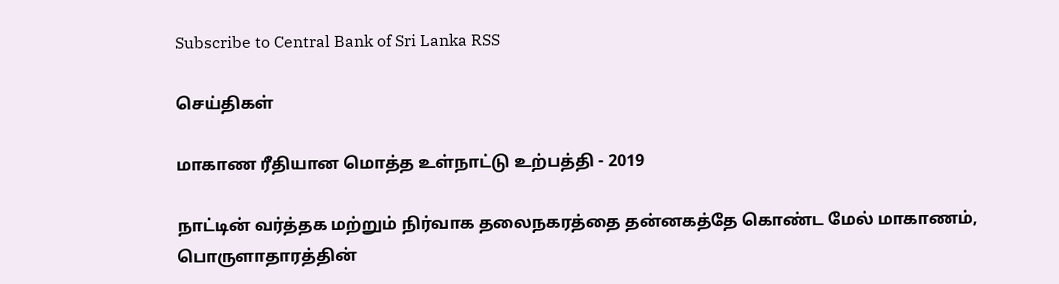Subscribe to Central Bank of Sri Lanka RSS

செய்திகள்

மாகாண ரீதியான மொத்த உள்நாட்டு உற்பத்தி - 2019

நாட்டின் வர்த்தக மற்றும் நிர்வாக தலைநகரத்தை தன்னகத்தே கொண்ட மேல் மாகாணம், பொருளாதாரத்தின்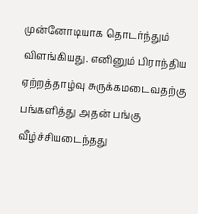முன்னோடியாக தொடர்ந்தும் விளங்கியது. எனினும் பிராந்திய ஏற்றத்தாழ்வு சுருக்கமடைவதற்கு பங்களித்து அதன் பங்கு வீழ்ச்சியடைந்தது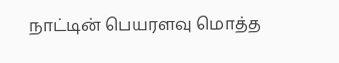நாட்டின் பெயரளவு மொத்த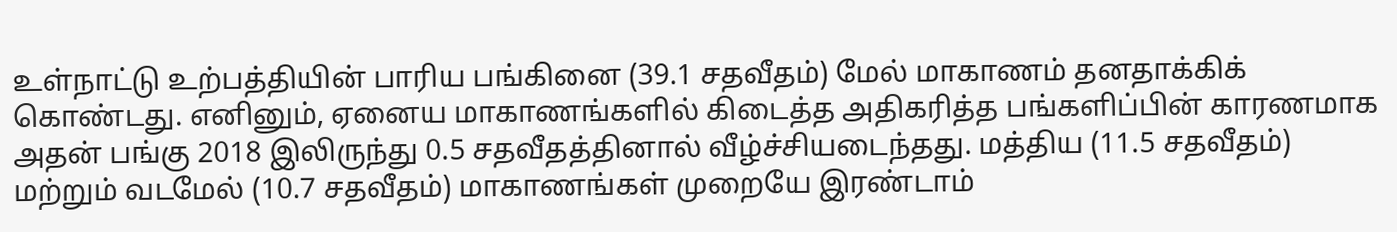உள்நாட்டு உற்பத்தியின் பாரிய பங்கினை (39.1 சதவீதம்) மேல் மாகாணம் தனதாக்கிக் கொண்டது. எனினும், ஏனைய மாகாணங்களில் கிடைத்த அதிகரித்த பங்களிப்பின் காரணமாக அதன் பங்கு 2018 இலிருந்து 0.5 சதவீதத்தினால் வீழ்ச்சியடைந்தது. மத்திய (11.5 சதவீதம்) மற்றும் வடமேல் (10.7 சதவீதம்) மாகாணங்கள் முறையே இரண்டாம்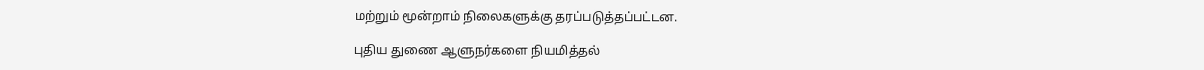மற்றும் மூன்றாம் நிலைகளுக்கு தரப்படுத்தப்பட்டன.

புதிய துணை ஆளுநர்களை நியமித்தல்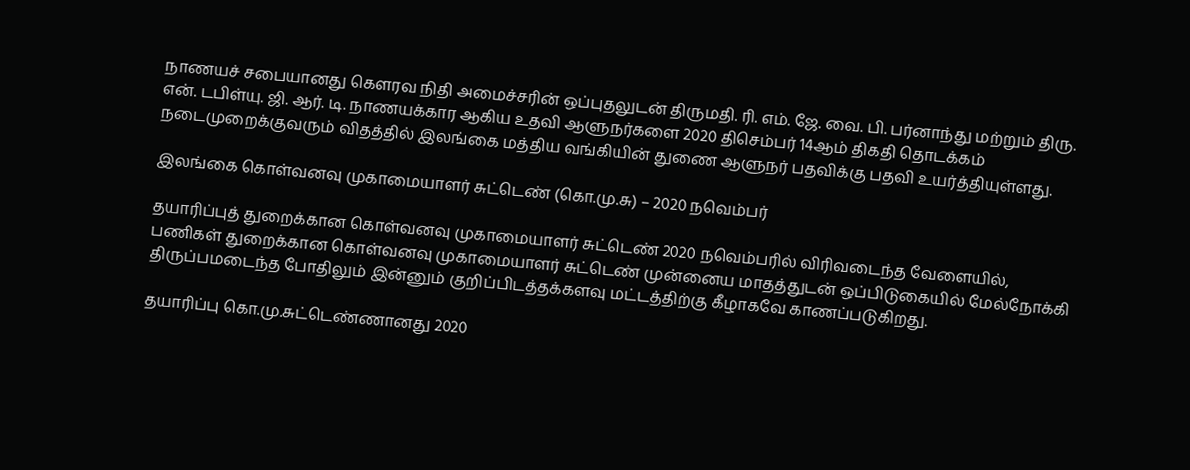நாணயச் சபையானது கௌரவ நிதி அமைச்சரின் ஒப்புதலுடன் திருமதி. ரி. எம். ஜே. வை. பி. பர்னாந்து மற்றும் திரு. என். டபிள்யு. ஜி. ஆர். டி. நாணயக்கார ஆகிய உதவி ஆளுநர்களை 2020 திசெம்பர் 14ஆம் திகதி தொடக்கம் நடைமுறைக்குவரும் விதத்தில் இலங்கை மத்திய வங்கியின் துணை ஆளுநர் பதவிக்கு பதவி உயர்த்தியுள்ளது.

இலங்கை கொள்வனவு முகாமையாளர் சுட்டெண் (கொ.மு.சு) – 2020 நவெம்பர்

தயாரிப்புத் துறைக்கான கொள்வனவு முகாமையாளர் சுட்டெண் 2020 நவெம்பரில் விரிவடைந்த வேளையில், பணிகள் துறைக்கான கொள்வனவு முகாமையாளர் சுட்டெண் முன்னைய மாதத்துடன் ஒப்பிடுகையில் மேல்நோக்கி திருப்பமடைந்த போதிலும் இன்னும் குறிப்பிடத்தக்களவு மட்டத்திற்கு கீழாகவே காணப்படுகிறது.

தயாரிப்பு கொ.மு.சுட்டெண்ணானது 2020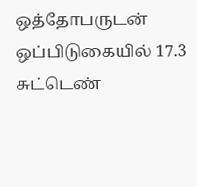ஒத்தோபருடன் ஒப்பிடுகையில் 17.3 சுட்டெண்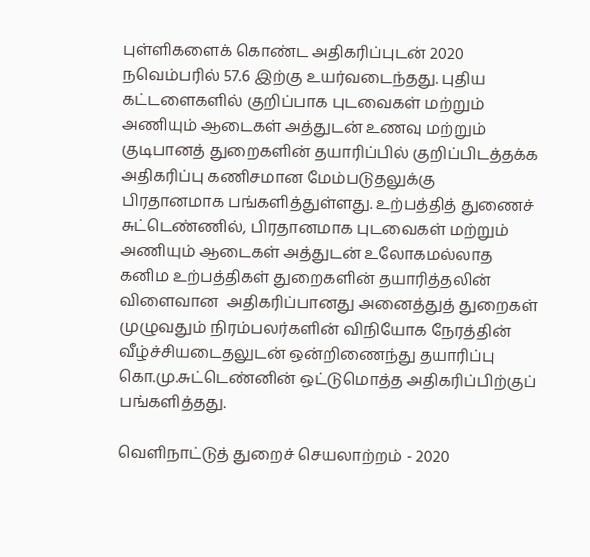புள்ளிகளைக் கொண்ட அதிகரிப்புடன் 2020 நவெம்பரில் 57.6 இற்கு உயர்வடைந்தது. புதிய கட்டளைகளில் குறிப்பாக புடவைகள் மற்றும் அணியும் ஆடைகள் அத்துடன் உணவு மற்றும் குடிபானத் துறைகளின் தயாரிப்பில் குறிப்பிடத்தக்க அதிகரிப்பு கணிசமான மேம்படுதலுக்கு பிரதானமாக பங்களித்துள்ளது. உற்பத்தித் துணைச் சுட்டெண்ணில், பிரதானமாக புடவைகள் மற்றும் அணியும் ஆடைகள் அத்துடன் உலோகமல்லாத கனிம உற்பத்திகள் துறைகளின் தயாரித்தலின் விளைவான  அதிகரிப்பானது அனைத்துத் துறைகள் முழுவதும் நிரம்பலர்களின் விநியோக நேரத்தின் வீழ்ச்சியடைதலுடன் ஒன்றிணைந்து தயாரிப்பு கொ.மு.சுட்டெண்னின் ஒட்டுமொத்த அதிகரிப்பிற்குப் பங்களித்தது.

வெளிநாட்டுத் துறைச் செயலாற்றம் - 2020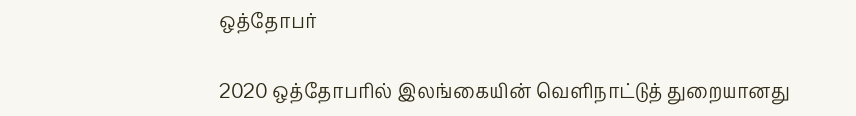ஒத்தோபர்

2020 ஒத்தோபரில் இலங்கையின் வெளிநாட்டுத் துறையானது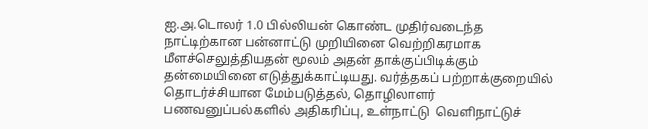ஐ.அ.டொலர் 1.0 பில்லியன் கொண்ட முதிர்வடைந்த நாட்டிற்கான பன்னாட்டு முறியினை வெற்றிகரமாக மீளச்செலுத்தியதன் மூலம் அதன் தாக்குப்பிடிக்கும் தன்மையினை எடுத்துக்காட்டியது. வர்த்தகப் பற்றாக்குறையில் தொடர்ச்சியான மேம்படுத்தல், தொழிலாளர் பணவனுப்பல்களில் அதிகரிப்பு, உள்நாட்டு  வெளிநாட்டுச்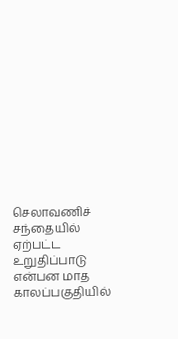செலாவணிச் சந்தையில் ஏற்பட்ட உறுதிப்பாடு என்பன மாத காலப்பகுதியில்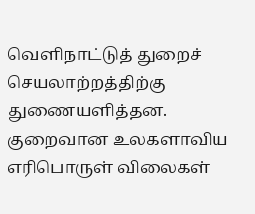வெளிநாட்டுத் துறைச் செயலாற்றத்திற்கு துணையளித்தன. குறைவான உலகளாவிய எரிபொருள் விலைகள்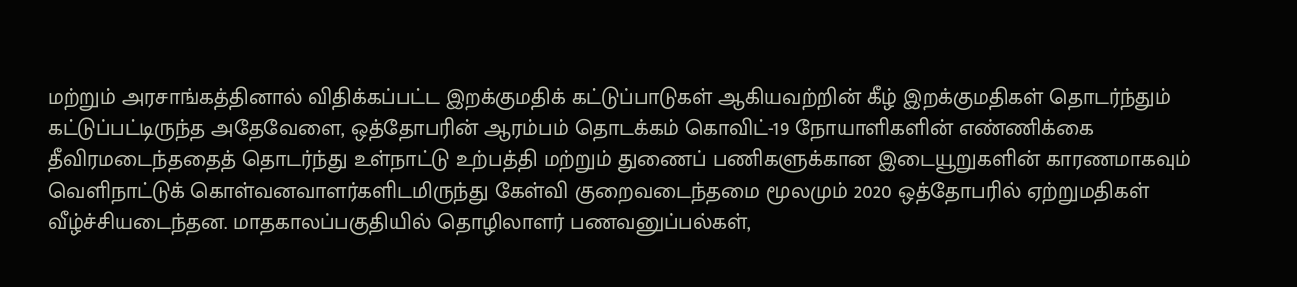மற்றும் அரசாங்கத்தினால் விதிக்கப்பட்ட இறக்குமதிக் கட்டுப்பாடுகள் ஆகியவற்றின் கீழ் இறக்குமதிகள் தொடர்ந்தும் கட்டுப்பட்டிருந்த அதேவேளை, ஒத்தோபரின் ஆரம்பம் தொடக்கம் கொவிட்-19 நோயாளிகளின் எண்ணிக்கை தீவிரமடைந்ததைத் தொடர்ந்து உள்நாட்டு உற்பத்தி மற்றும் துணைப் பணிகளுக்கான இடையூறுகளின் காரணமாகவும் வெளிநாட்டுக் கொள்வனவாளர்களிடமிருந்து கேள்வி குறைவடைந்தமை மூலமும் 2020 ஒத்தோபரில் ஏற்றுமதிகள் வீழ்ச்சியடைந்தன. மாதகாலப்பகுதியில் தொழிலாளர் பணவனுப்பல்கள்,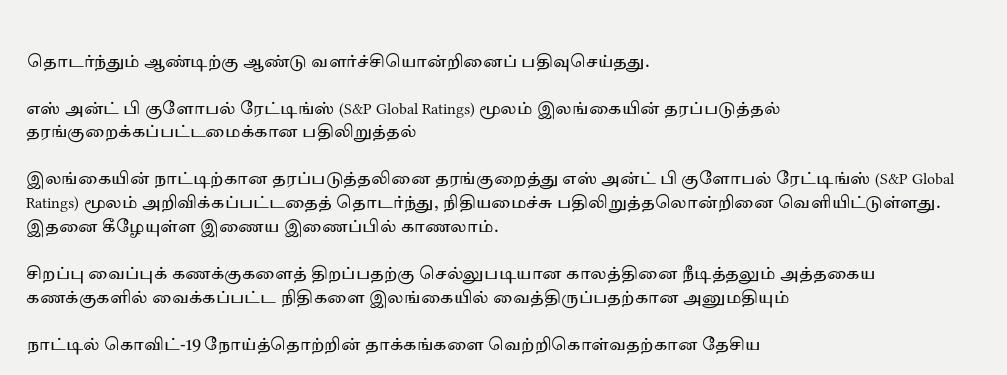தொடர்ந்தும் ஆண்டிற்கு ஆண்டு வளர்ச்சியொன்றினைப் பதிவுசெய்தது.

எஸ் அன்ட் பி குளோபல் ரேட்டிங்ஸ் (S&P Global Ratings) மூலம் இலங்கையின் தரப்படுத்தல் தரங்குறைக்கப்பட்டமைக்கான பதிலிறுத்தல்

இலங்கையின் நாட்டிற்கான தரப்படுத்தலினை தரங்குறைத்து எஸ் அன்ட் பி குளோபல் ரேட்டிங்ஸ் (S&P Global Ratings) மூலம் அறிவிக்கப்பட்டதைத் தொடர்ந்து, நிதியமைச்சு பதிலிறுத்தலொன்றினை வெளியிட்டுள்ளது. இதனை கீழேயுள்ள இணைய இணைப்பில் காணலாம்.

சிறப்பு வைப்புக் கணக்குகளைத் திறப்பதற்கு செல்லுபடியான காலத்தினை நீடித்தலும் அத்தகைய கணக்குகளில் வைக்கப்பட்ட நிதிகளை இலங்கையில் வைத்திருப்பதற்கான அனுமதியும்

நாட்டில் கொவிட்-19 நோய்த்தொற்றின் தாக்கங்களை வெற்றிகொள்வதற்கான தேசிய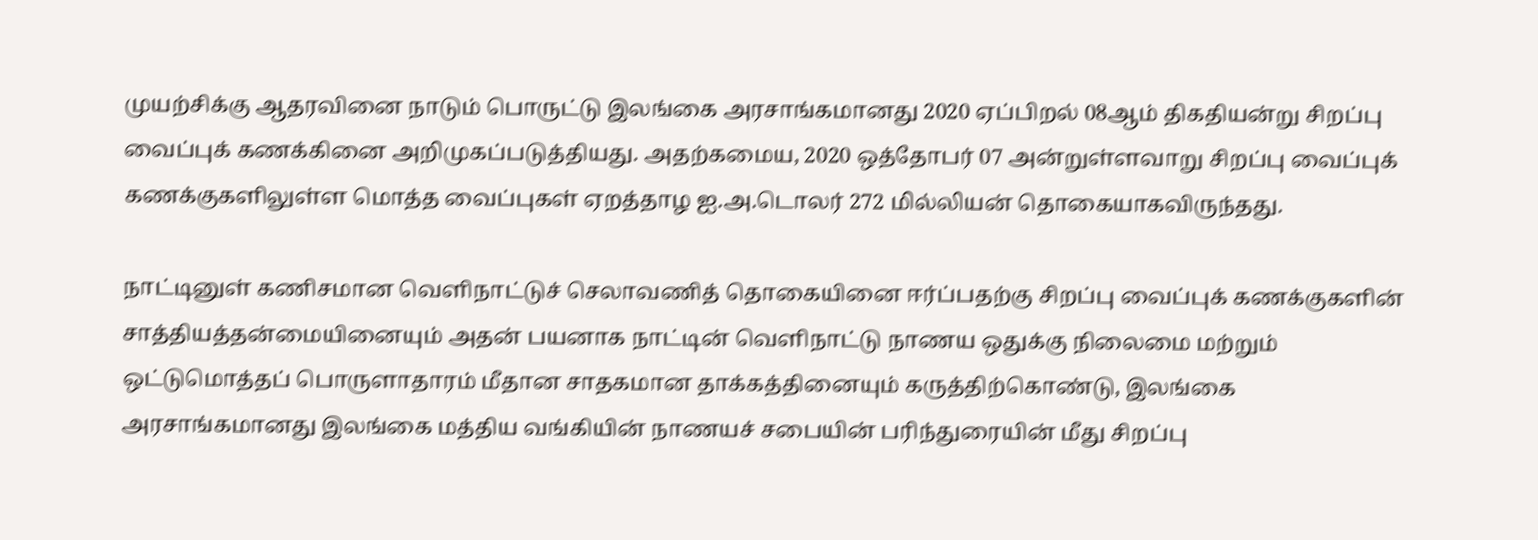முயற்சிக்கு ஆதரவினை நாடும் பொருட்டு இலங்கை அரசாங்கமானது 2020 ஏப்பிறல் 08ஆம் திகதியன்று சிறப்பு வைப்புக் கணக்கினை அறிமுகப்படுத்தியது. அதற்கமைய, 2020 ஒத்தோபர் 07 அன்றுள்ளவாறு சிறப்பு வைப்புக் கணக்குகளிலுள்ள மொத்த வைப்புகள் ஏறத்தாழ ஐ.அ.டொலர் 272 மில்லியன் தொகையாகவிருந்தது.

நாட்டினுள் கணிசமான வெளிநாட்டுச் செலாவணித் தொகையினை ஈர்ப்பதற்கு சிறப்பு வைப்புக் கணக்குகளின் சாத்தியத்தன்மையினையும் அதன் பயனாக நாட்டின் வெளிநாட்டு நாணய ஒதுக்கு நிலைமை மற்றும் ஒட்டுமொத்தப் பொருளாதாரம் மீதான சாதகமான தாக்கத்தினையும் கருத்திற்கொண்டு, இலங்கை அரசாங்கமானது இலங்கை மத்திய வங்கியின் நாணயச் சபையின் பரிந்துரையின் மீது சிறப்பு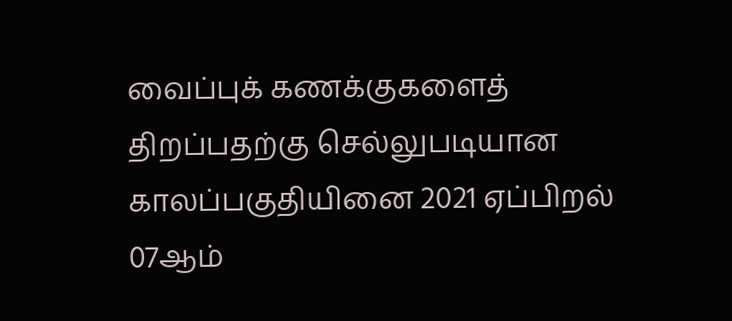வைப்புக் கணக்குகளைத் திறப்பதற்கு செல்லுபடியான காலப்பகுதியினை 2021 ஏப்பிறல் 07ஆம்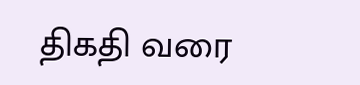திகதி வரை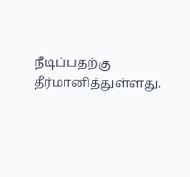நீடிப்பதற்கு தீர்மானித்துள்ளது.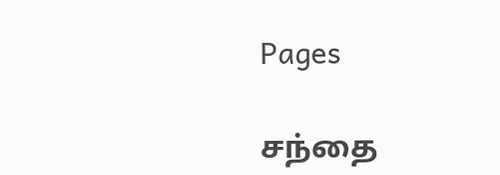Pages

சந்தை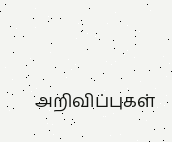அறிவிப்புகள்